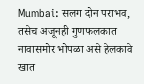Mumbai: सलग दोन पराभव, तसेच अजूनही गुणफलकात नावासमोर भोपळा असे हेलकावे खात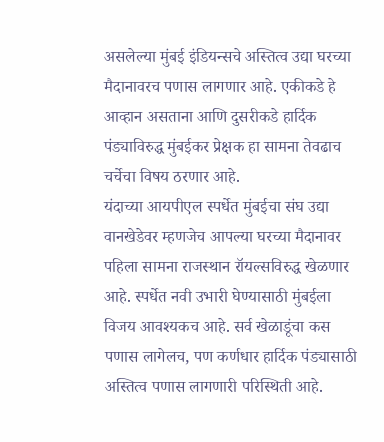असलेल्या मुंबई इंडियन्सचे अस्तित्व उद्या घरच्या मैदानावरच पणास लागणार आहे. एकीकडे हे आव्हान असताना आणि दुसरीकडे हार्दिक पंड्याविरुद्ध मुंबईकर प्रेक्षक हा सामना तेवढाच चर्चेचा विषय ठरणार आहे.
यंदाच्या आयपीएल स्पर्धेत मुंबईचा संघ उद्या वानखेडेवर म्हणजेच आपल्या घरच्या मैदानावर पहिला सामना राजस्थान रॉयल्सविरुद्ध खेळणार आहे. स्पर्धेत नवी उभारी घेण्यासाठी मुंबईला विजय आवश्यकच आहे. सर्व खेळाडूंचा कस पणास लागेलच, पण कर्णधार हार्दिक पंड्यासाठी अस्तित्व पणास लागणारी परिस्थिती आहे.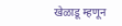खेळाडू म्हणून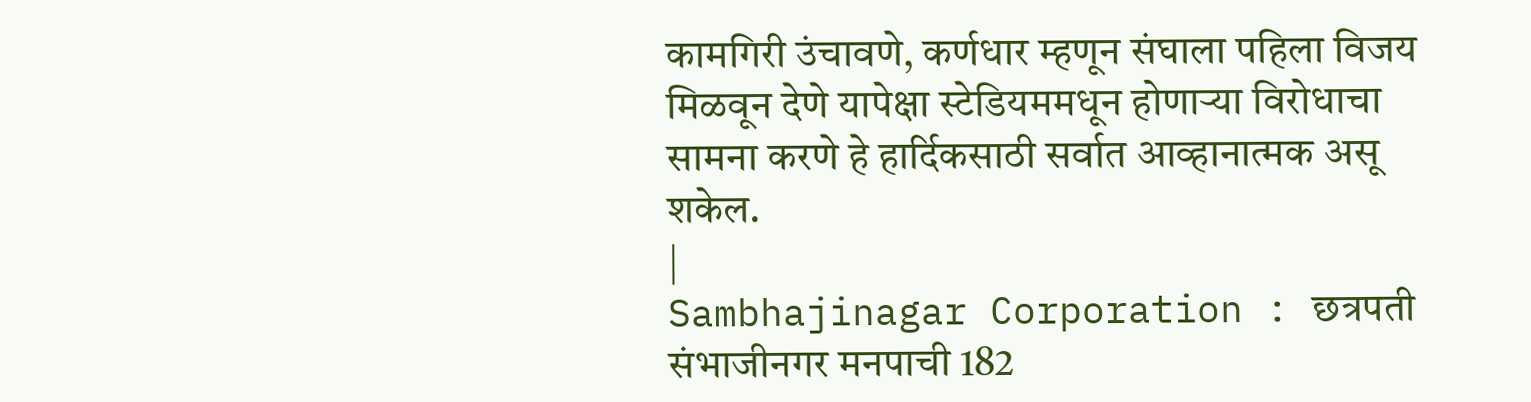कामगिरी उंचावणे, कर्णधार म्हणून संघाला पहिला विजय मिळवून देणे यापेक्षा स्टेडियममधून होणाऱ्या विरोधाचा सामना करणे हे हार्दिकसाठी सर्वात आव्हानात्मक असू शकेल.
|
Sambhajinagar Corporation : छत्रपती संभाजीनगर मनपाची 182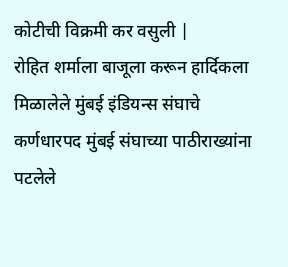कोटीची विक्रमी कर वसुली |
रोहित शर्माला बाजूला करून हार्दिकला मिळालेले मुंबई इंडियन्स संघाचे कर्णधारपद मुंबई संघाच्या पाठीराख्यांना पटलेले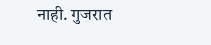नाही. गुजरात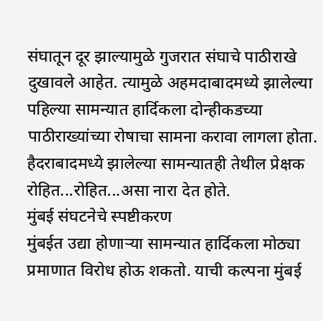संघातून दूर झाल्यामुळे गुजरात संघाचे पाठीराखे दुखावले आहेत. त्यामुळे अहमदाबादमध्ये झालेल्या पहिल्या सामन्यात हार्दिकला दोन्हीकडच्या पाठीराख्यांच्या रोषाचा सामना करावा लागला होता. हैदराबादमध्ये झालेल्या सामन्यातही तेथील प्रेक्षक रोहित...रोहित...असा नारा देत होते.
मुंबई संघटनेचे स्पष्टीकरण
मुंबईत उद्या होणाऱ्या सामन्यात हार्दिकला मोठ्या प्रमाणात विरोध होऊ शकतो. याची कल्पना मुंबई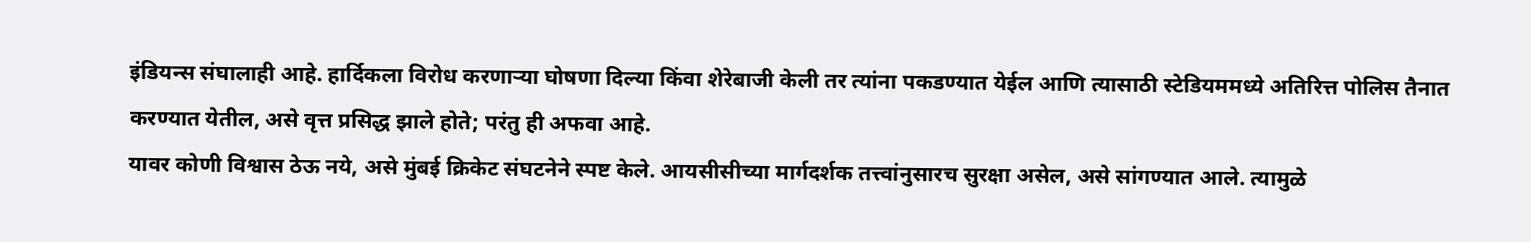इंडियन्स संघालाही आहे. हार्दिकला विरोध करणाऱ्या घोषणा दिल्या किंवा शेरेबाजी केली तर त्यांना पकडण्यात येईल आणि त्यासाठी स्टेडियममध्ये अतिरित्त पोलिस तैनात करण्यात येतील, असे वृत्त प्रसिद्ध झाले होते; परंतु ही अफवा आहे.
यावर कोणी विश्वास ठेऊ नये, असे मुंबई क्रिकेट संघटनेने स्पष्ट केले. आयसीसीच्या मार्गदर्शक तत्त्वांनुसारच सुरक्षा असेल, असे सांगण्यात आले. त्यामुळे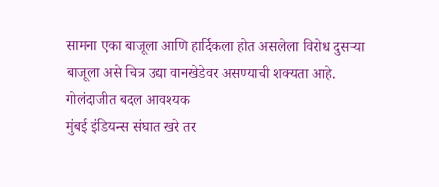सामना एका बाजूला आणि हार्दिकला होत असलेला विरोध दुसऱ्या बाजूला असे चित्र उद्या वानखेडेवर असण्याची शक्यता आहे.
गोलंदाजीत बदल आवश्यक
मुंबई इंडियन्स संघात खरे तर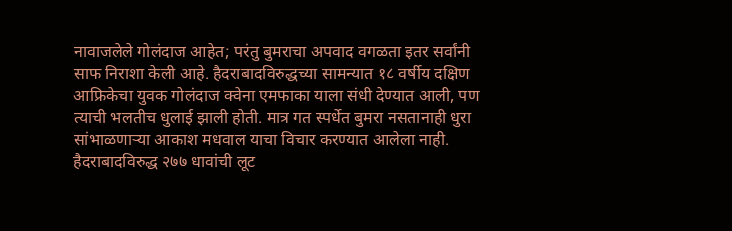नावाजलेले गोलंदाज आहेत; परंतु बुमराचा अपवाद वगळता इतर सर्वांनी साफ निराशा केली आहे. हैदराबादविरुद्धच्या सामन्यात १८ वर्षीय दक्षिण आफ्रिकेचा युवक गोलंदाज क्वेना एमफाका याला संधी देण्यात आली, पण त्याची भलतीच धुलाई झाली होती. मात्र गत स्पर्धेत बुमरा नसतानाही धुरा सांभाळणाऱ्या आकाश मधवाल याचा विचार करण्यात आलेला नाही. हैदराबादविरुद्ध २७७ धावांची लूट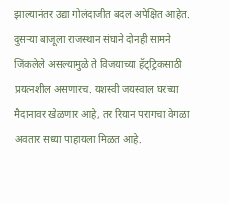झाल्यानंतर उद्या गोलंदाजीत बदल अपेक्षित आहेत.
दुसऱ्या बाजूला राजस्थान संघाने दोनही सामने जिंकलेले असल्यामुळे ते विजयाच्या हॅट्ट्रिकसाठी प्रयत्नशील असणारच. यशस्वी जयस्वाल घरच्या मैदानावर खेळणार आहे, तर रियान परागचा वेगळा अवतार सध्या पाहायला मिळत आहे.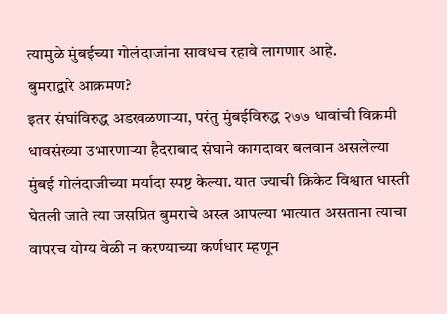त्यामुळे मुंबईच्या गोलंदाजांना सावधच रहावे लागणार आहे.
बुमराद्वारे आक्रमण?
इतर संघांविरुद्ध अडखळणाऱ्या, परंतु मुंबईविरुद्ध २७७ धावांची विक्रमी धावसंख्या उभारणाऱ्या हैदराबाद संघाने कागदावर बलवान असलेल्या मुंबई गोलंदाजीच्या मर्यादा स्पष्ट केल्या. यात ज्याची क्रिकेट विश्वात धास्ती घेतली जाते त्या जसप्रित बुमराचे अस्त्र आपल्या भात्यात असताना त्याचा वापरच योग्य वेळी न करण्याच्या कर्णधार म्हणून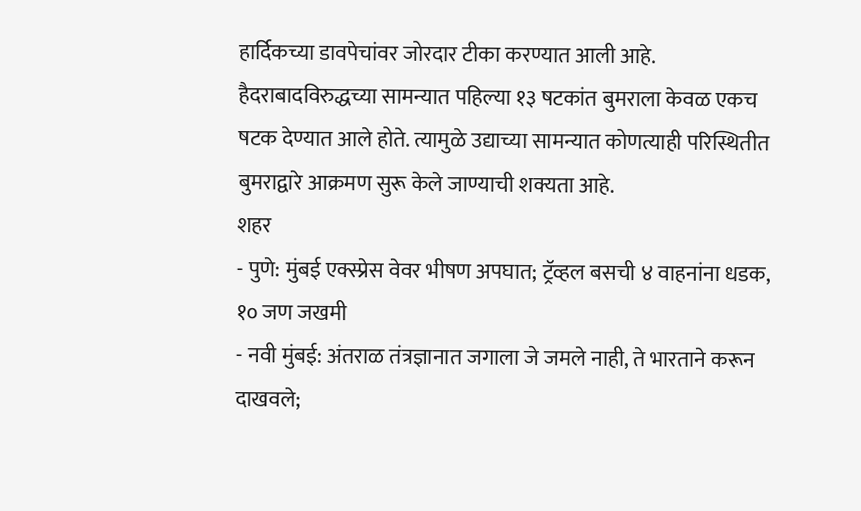हार्दिकच्या डावपेचांवर जोरदार टीका करण्यात आली आहे. हैदराबादविरुद्धच्या सामन्यात पहिल्या १३ षटकांत बुमराला केवळ एकच षटक देण्यात आले होते. त्यामुळे उद्याच्या सामन्यात कोणत्याही परिस्थितीत बुमराद्वारे आक्रमण सुरू केले जाण्याची शक्यता आहे.
शहर
- पुणे: मुंबई एक्स्प्रेस वेवर भीषण अपघात; ट्रॅव्हल बसची ४ वाहनांना धडक, १० जण जखमी
- नवी मुंबई: अंतराळ तंत्रज्ञानात जगाला जे जमले नाही, ते भारताने करून दाखवले;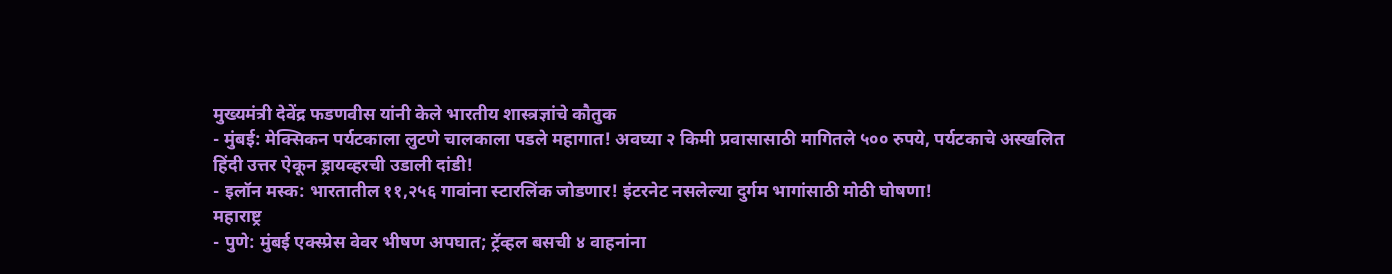मुख्यमंत्री देवेंद्र फडणवीस यांनी केले भारतीय शास्त्रज्ञांचे कौतुक
- मुंबई: मेक्सिकन पर्यटकाला लुटणे चालकाला पडले महागात! अवघ्या २ किमी प्रवासासाठी मागितले ५०० रुपये, पर्यटकाचे अस्खलित हिंदी उत्तर ऐकून ड्रायव्हरची उडाली दांडी!
- इलॉन मस्क: भारतातील ११,२५६ गावांना स्टारलिंक जोडणार! इंटरनेट नसलेल्या दुर्गम भागांसाठी मोठी घोषणा!
महाराष्ट्र
- पुणे: मुंबई एक्स्प्रेस वेवर भीषण अपघात; ट्रॅव्हल बसची ४ वाहनांना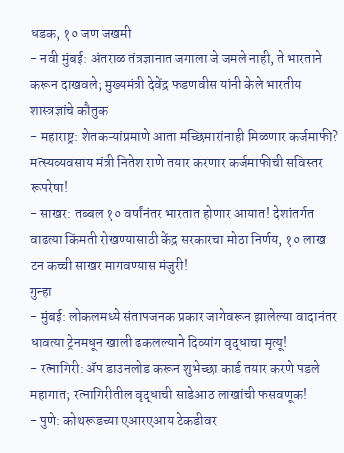धडक, १० जण जखमी
- नवी मुंबई: अंतराळ तंत्रज्ञानात जगाला जे जमले नाही, ते भारताने करून दाखवले; मुख्यमंत्री देवेंद्र फडणवीस यांनी केले भारतीय शास्त्रज्ञांचे कौतुक
- महाराष्ट्र: शेतकऱ्यांप्रमाणे आता मच्छिमारांनाही मिळणार कर्जमाफी? मत्स्यव्यवसाय मंत्री नितेश राणे तयार करणार कर्जमाफीची सविस्तर रूपरेषा!
- साखर: तब्बल १० वर्षांनंतर भारतात होणार आयात! देशांतर्गत वाढत्या किंमती रोखण्यासाठी केंद्र सरकारचा मोठा निर्णय, १० लाख टन कच्ची साखर मागवण्यास मंजुरी!
गुन्हा
- मुंबई: लोकलमध्ये संतापजनक प्रकार जागेवरून झालेल्या वादानंतर धावत्या ट्रेनमधून खाली ढकलल्याने दिव्यांग वृद्धाचा मृत्यू!
- रत्नागिरी: ॲप डाउनलोड करून शुभेच्छा कार्ड तयार करणे पडले महागात; रत्नागिरीतील वृद्धाची साडेआठ लाखांची फसवणूक!
- पुणे: कोथरूडच्या एआरएआय टेकडीवर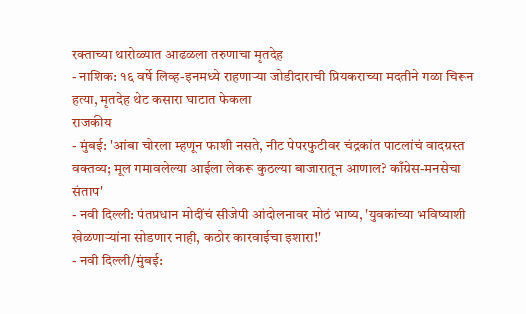रक्ताच्या थारोळ्यात आढळला तरुणाचा मृतदेह
- नाशिक: १६ वर्षे लिव्ह-इनमध्ये राहणाऱ्या जोडीदाराची प्रियकराच्या मदतीने गळा चिरून हत्या, मृतदेह थेट कसारा घाटात फेकला
राजकीय
- मुंबई: 'आंबा चोरला म्हणून फाशी नसते, नीट पेपरफुटीवर चंद्रकांत पाटलांचं वादग्रस्त वक्तव्य; मूल गमावलेल्या आईला लेकरू कुठल्या बाजारातून आणाल? काँग्रेस-मनसेचा संताप'
- नवी दिल्ली: पंतप्रधान मोदींचं सीजेपी आंदोलनावर मोठं भाष्य, 'युवकांच्या भविष्याशी खेळणाऱ्यांना सोडणार नाही, कठोर कारवाईचा इशारा!'
- नवी दिल्ली/मुंबई: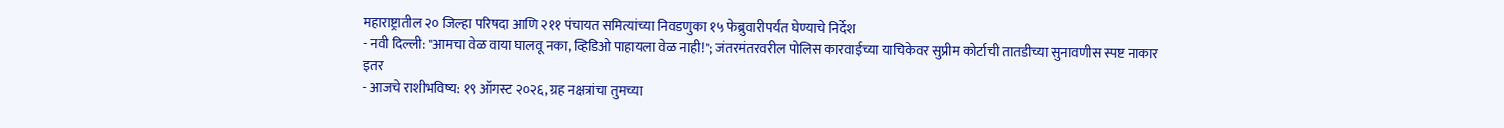महाराष्ट्रातील २० जिल्हा परिषदा आणि २११ पंचायत समित्यांच्या निवडणुका १५ फेब्रुवारीपर्यंत घेण्याचे निर्देश
- नवी दिल्ली: "आमचा वेळ वाया घालवू नका, व्हिडिओ पाहायला वेळ नाही!"; जंतरमंतरवरील पोलिस कारवाईच्या याचिकेवर सुप्रीम कोर्टाची तातडीच्या सुनावणीस स्पष्ट नाकार
इतर
- आजचे राशीभविष्य: १९ ऑगस्ट २०२६, ग्रह नक्षत्रांचा तुमच्या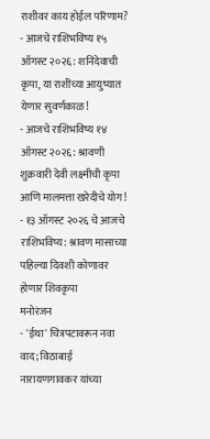राशीवर काय होईल परिणाम?
- आजचे राशिभविष्य १५ ऑगस्ट २०२६: शनिदेवाची कृपा, या राशींच्या आयुष्यात येणार सुवर्णकाळ!
- आजचे राशिभविष्य १४ ऑगस्ट २०२६: श्रावणी शुक्रवारी देवी लक्ष्मीची कृपा आणि मालमत्ता खरेदीचे योग!
- १३ ऑगस्ट २०२६ चे आजचे राशिभविष्य: श्रावण मासाच्या पहिल्या दिवशी कोणावर होणार शिवकृपा
मनोरंजन
- 'ईथा' चित्रपटावरून नवा वाद; विठाबाई नारायणगावकर यांच्या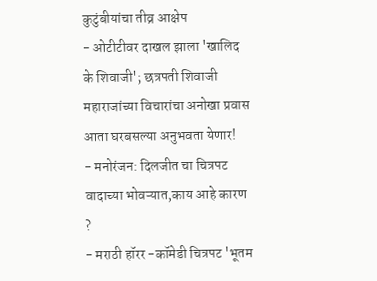कुटुंबीयांचा तीव्र आक्षेप
- ओटीटीवर दाखल झाला 'खालिद के शिवाजी'; छत्रपती शिवाजी महाराजांच्या विचारांचा अनोखा प्रवास आता घरबसल्या अनुभवता येणार!
- मनोरंजन: दिलजीत चा चित्रपट वादाच्या भोवऱ्यात,काय आहे कारण ?
- मराठी हॉरर -कॉमेडी चित्रपट 'भूतम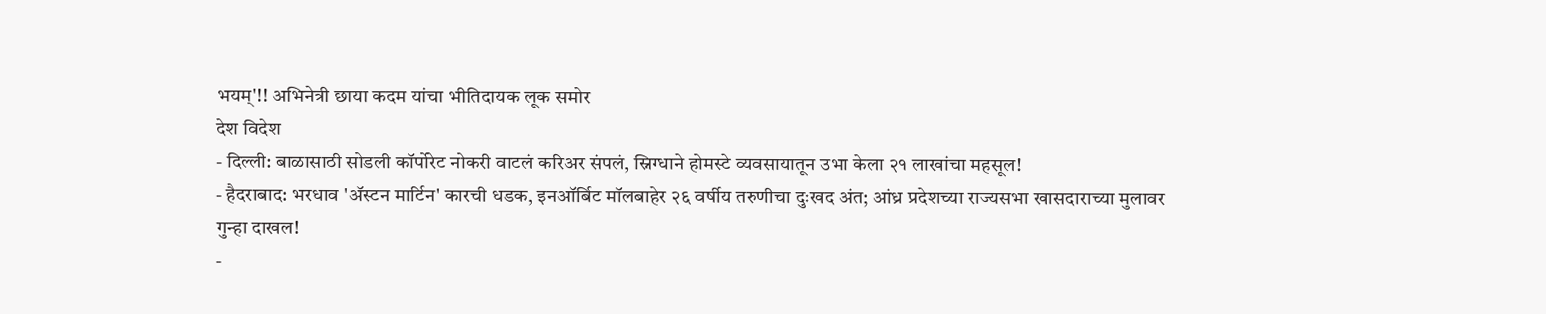भयम्'!! अभिनेत्री छाया कदम यांचा भीतिदायक लूक समोर
देश विदेश
- दिल्ली: बाळासाठी सोडली कॉर्पोरेट नोकरी वाटलं करिअर संपलं, स्निग्धाने होमस्टे व्यवसायातून उभा केला २१ लाखांचा महसूल!
- हैदराबाद: भरधाव 'ॲस्टन मार्टिन' कारची धडक, इनऑर्बिट मॉलबाहेर २६ वर्षीय तरुणीचा दुःखद अंत; आंध्र प्रदेशच्या राज्यसभा खासदाराच्या मुलावर गुन्हा दाखल!
-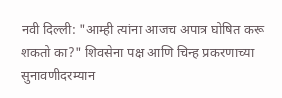नवी दिल्ली: "आम्ही त्यांना आजच अपात्र घोषित करू शकतो का?" शिवसेना पक्ष आणि चिन्ह प्रकरणाच्या सुनावणीदरम्यान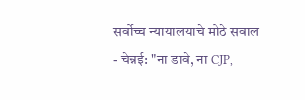सर्वोच्च न्यायालयाचे मोठे सवाल
- चेन्नई: "ना डावे, ना CJP,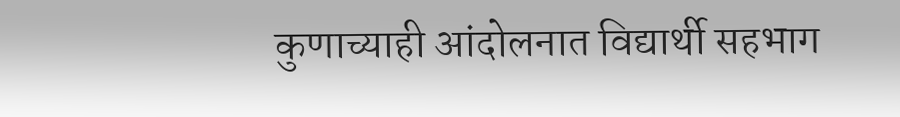कुणाच्याही आंदोलनात विद्यार्थी सहभाग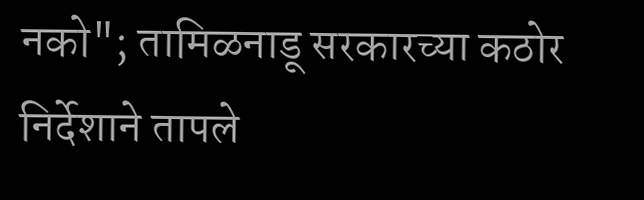नको"; तामिळनाडू सरकारच्या कठोर निर्देशाने तापले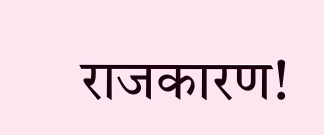राजकारण!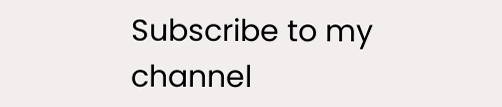Subscribe to my channel